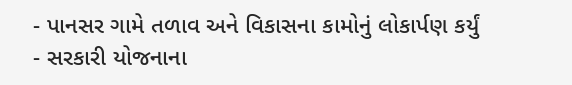- પાનસર ગામે તળાવ અને વિકાસના કામોનું લોકાર્પણ કર્યું
- સરકારી યોજનાના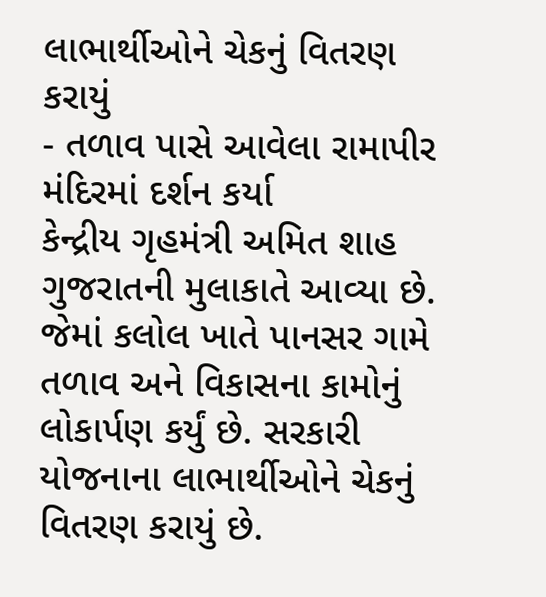લાભાર્થીઓને ચેકનું વિતરણ કરાયું
- તળાવ પાસે આવેલા રામાપીર મંદિરમાં દર્શન કર્યા
કેન્દ્રીય ગૃહમંત્રી અમિત શાહ ગુજરાતની મુલાકાતે આવ્યા છે. જેમાં કલોલ ખાતે પાનસર ગામે તળાવ અને વિકાસના કામોનું લોકાર્પણ કર્યું છે. સરકારી યોજનાના લાભાર્થીઓને ચેકનું વિતરણ કરાયું છે.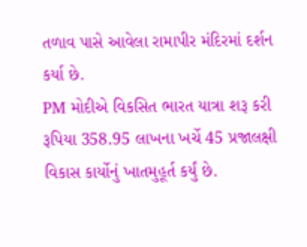તળાવ પાસે આવેલા રામાપીર મંદિરમાં દર્શન કર્યા છે.
PM મોદીએ વિકસિત ભારત યાત્રા શરૂ કરી
રૂપિયા 358.95 લાખના ખર્ચે 45 પ્રજાલક્ષી વિકાસ કાર્યોનું ખાતમુહૂર્ત કર્યું છે.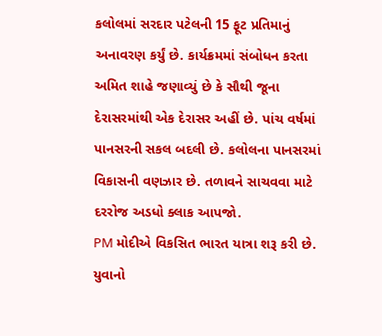કલોલમાં સરદાર પટેલની 15 ફૂટ પ્રતિમાનું અનાવરણ કર્યું છે. કાર્યક્રમમાં સંબોધન કરતા અમિત શાહે જણાવ્યું છે કે સૌથી જૂના દેરાસરમાંથી એક દેરાસર અહીં છે. પાંચ વર્ષમાં પાનસરની સકલ બદલી છે. કલોલના પાનસરમાં વિકાસની વણઝાર છે. તળાવને સાચવવા માટે દરરોજ અડધો ક્લાક આપજો.
PM મોદીએ વિકસિત ભારત યાત્રા શરૂ કરી છે. યુવાનો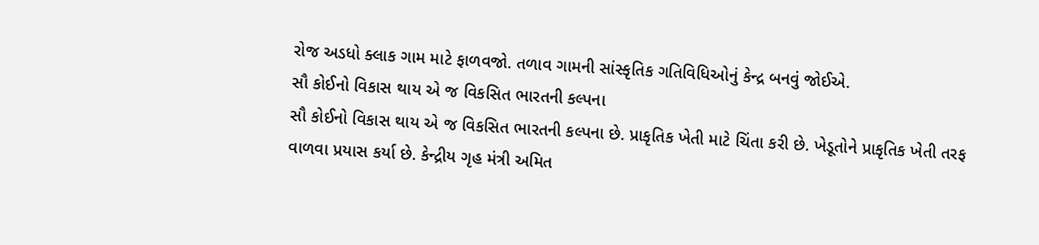રોજ અડધો ક્લાક ગામ માટે ફાળવજો. તળાવ ગામની સાંસ્કૃતિક ગતિવિધિઓનું કેન્દ્ર બનવું જોઈએ.
સૌ કોઈનો વિકાસ થાય એ જ વિકસિત ભારતની કલ્પના
સૌ કોઈનો વિકાસ થાય એ જ વિકસિત ભારતની કલ્પના છે. પ્રાકૃતિક ખેતી માટે ચિંતા કરી છે. ખેડૂતોને પ્રાકૃતિક ખેતી તરફ વાળવા પ્રયાસ કર્યા છે. કેન્દ્રીય ગૃહ મંત્રી અમિત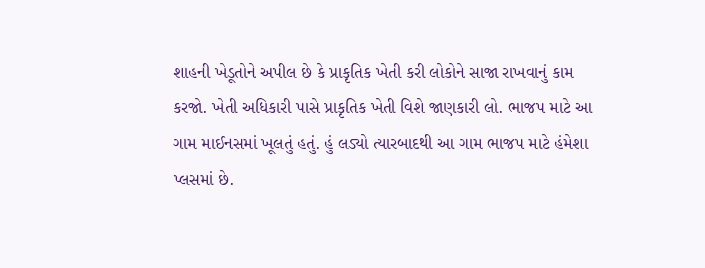શાહની ખેડૂતોને અપીલ છે કે પ્રાકૃતિક ખેતી કરી લોકોને સાજા રાખવાનું કામ કરજો. ખેતી અધિકારી પાસે પ્રાકૃતિક ખેતી વિશે જાણકારી લો. ભાજપ માટે આ ગામ માઈનસમાં ખૂલતું હતું. હું લડ્યો ત્યારબાદથી આ ગામ ભાજપ માટે હંમેશા પ્લસમાં છે.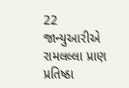22 જાન્યુઆરીએ રામલલ્લા પ્રાણ પ્રતિષ્ઠા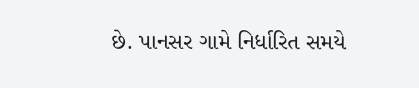છે. પાનસર ગામે નિર્ધારિત સમયે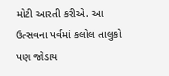મોટી આરતી કરીએ. આ ઉત્સવના પર્વમાં કલોલ તાલુકો પણ જોડાય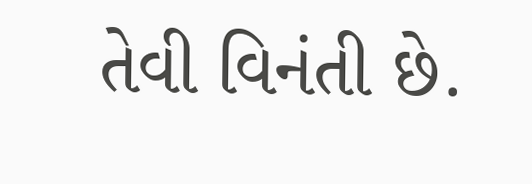તેવી વિનંતી છે.